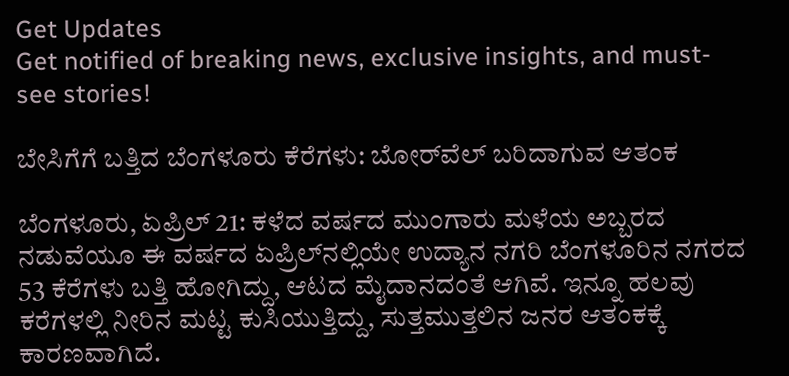Get Updates
Get notified of breaking news, exclusive insights, and must-see stories!

ಬೇಸಿಗೆಗೆ ಬತ್ತಿದ ಬೆಂಗಳೂರು ಕೆರೆಗಳು: ಬೋರ್‌ವೆಲ್‌ ಬರಿದಾಗುವ ಆತಂಕ

ಬೆಂಗಳೂರು, ಏಪ್ರಿಲ್ 21: ಕಳೆದ ವರ್ಷದ ಮುಂಗಾರು ಮಳೆಯ ಅಬ್ಬರದ ನಡುವೆಯೂ ಈ ವರ್ಷದ ಏಪ್ರಿಲ್‌ನಲ್ಲಿಯೇ ಉದ್ಯಾನ ನಗರಿ ಬೆಂಗಳೂರಿನ ನಗರದ 53 ಕೆರೆಗಳು ಬತ್ತಿ ಹೋಗಿದ್ದು, ಆಟದ ಮೈದಾನದಂತೆ ಆಗಿವೆ. ಇನ್ನೂ ಹಲವು ಕರೆಗಳಲ್ಲಿ ನೀರಿನ ಮಟ್ಟ ಕುಸಿಯುತ್ತಿದ್ದು, ಸುತ್ತಮುತ್ತಲಿನ ಜನರ ಆತಂಕಕ್ಕೆ ಕಾರಣವಾಗಿದೆ.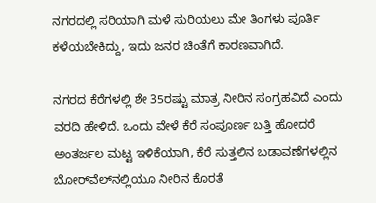ನಗರದಲ್ಲಿ ಸರಿಯಾಗಿ ಮಳೆ ಸುರಿಯಲು ಮೇ ತಿಂಗಳು ಪೂರ್ತಿ ಕಳೆಯಬೇಕಿದ್ದು, ಇದು ಜನರ ಚಿಂತೆಗೆ ಕಾರಣವಾಗಿದೆ.

ನಗರದ ಕೆರೆಗಳಲ್ಲಿ ಶೇ 35ರಷ್ಟು ಮಾತ್ರ ನೀರಿನ ಸಂಗ್ರಹವಿದೆ ಎಂದು ವರದಿ ಹೇಳಿದೆ. ಒಂದು ವೇಳೆ ಕೆರೆ ಸಂಪೂರ್ಣ ಬತ್ತಿ ಹೋದರೆ ಅಂತರ್ಜಲ ಮಟ್ಟ ಇಳಿಕೆಯಾಗಿ, ಕೆರೆ ಸುತ್ತಲಿನ ಬಡಾವಣೆಗಳಲ್ಲಿನ ಬೋರ್‌ವೆಲ್‌ನಲ್ಲಿಯೂ ನೀರಿನ ಕೊರತೆ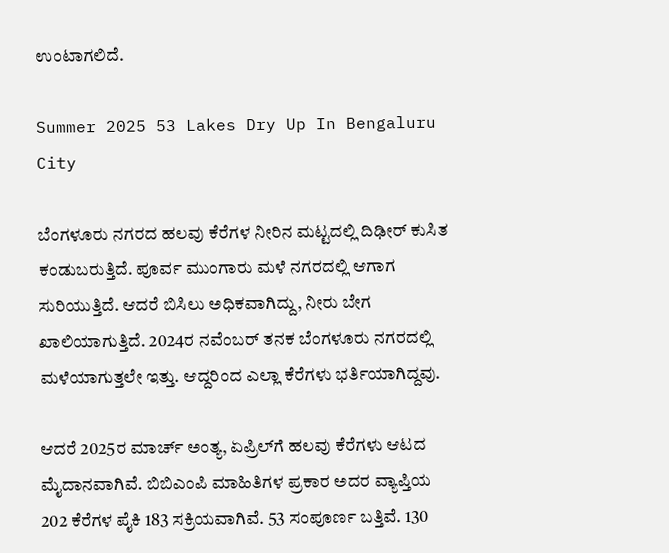ಉಂಟಾಗಲಿದೆ.

Summer 2025 53 Lakes Dry Up In Bengaluru City

ಬೆಂಗಳೂರು ನಗರದ ಹಲವು ಕೆರೆಗಳ ನೀರಿನ ಮಟ್ಟದಲ್ಲಿ ದಿಢೀರ್ ಕುಸಿತ ಕಂಡುಬರುತ್ತಿದೆ. ಪೂರ್ವ ಮುಂಗಾರು ಮಳೆ ನಗರದಲ್ಲಿ ಆಗಾಗ ಸುರಿಯುತ್ತಿದೆ. ಆದರೆ ಬಿಸಿಲು ಅಧಿಕವಾಗಿದ್ದು, ನೀರು ಬೇಗ ಖಾಲಿಯಾಗುತ್ತಿದೆ. 2024ರ ನವೆಂಬರ್ ತನಕ ಬೆಂಗಳೂರು ನಗರದಲ್ಲಿ ಮಳೆಯಾಗುತ್ತಲೇ ಇತ್ತು. ಆದ್ದರಿಂದ ಎಲ್ಲಾ ಕೆರೆಗಳು ಭರ್ತಿಯಾಗಿದ್ದವು.

ಆದರೆ 2025ರ ಮಾರ್ಚ್ ಅಂತ್ಯ, ಏಪ್ರಿಲ್‌ಗೆ ಹಲವು ಕೆರೆಗಳು ಆಟದ ಮೈದಾನವಾಗಿವೆ. ಬಿಬಿಎಂಪಿ ಮಾಹಿತಿಗಳ ಪ್ರಕಾರ ಅದರ ವ್ಯಾಪ್ತಿಯ 202 ಕೆರೆಗಳ ಪೈಕಿ 183 ಸಕ್ರಿಯವಾಗಿವೆ. 53 ಸಂಪೂರ್ಣ ಬತ್ತಿವೆ. 130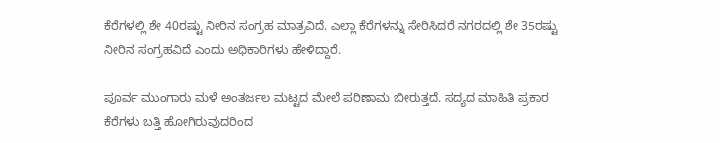ಕೆರೆಗಳಲ್ಲಿ ಶೇ 40ರಷ್ಟು ನೀರಿನ ಸಂಗ್ರಹ ಮಾತ್ರವಿದೆ. ಎಲ್ಲಾ ಕೆರೆಗಳನ್ನು ಸೇರಿಸಿದರೆ ನಗರದಲ್ಲಿ ಶೇ 35ರಷ್ಟು ನೀರಿನ ಸಂಗ್ರಹವಿದೆ ಎಂದು ಅಧಿಕಾರಿಗಳು ಹೇಳಿದ್ದಾರೆ.

ಪೂರ್ವ ಮುಂಗಾರು ಮಳೆ ಅಂತರ್ಜಲ ಮಟ್ಟದ ಮೇಲೆ ಪರಿಣಾಮ ಬೀರುತ್ತದೆ. ಸದ್ಯದ ಮಾಹಿತಿ ಪ್ರಕಾರ ಕೆರೆಗಳು ಬತ್ತಿ ಹೋಗಿರುವುದರಿಂದ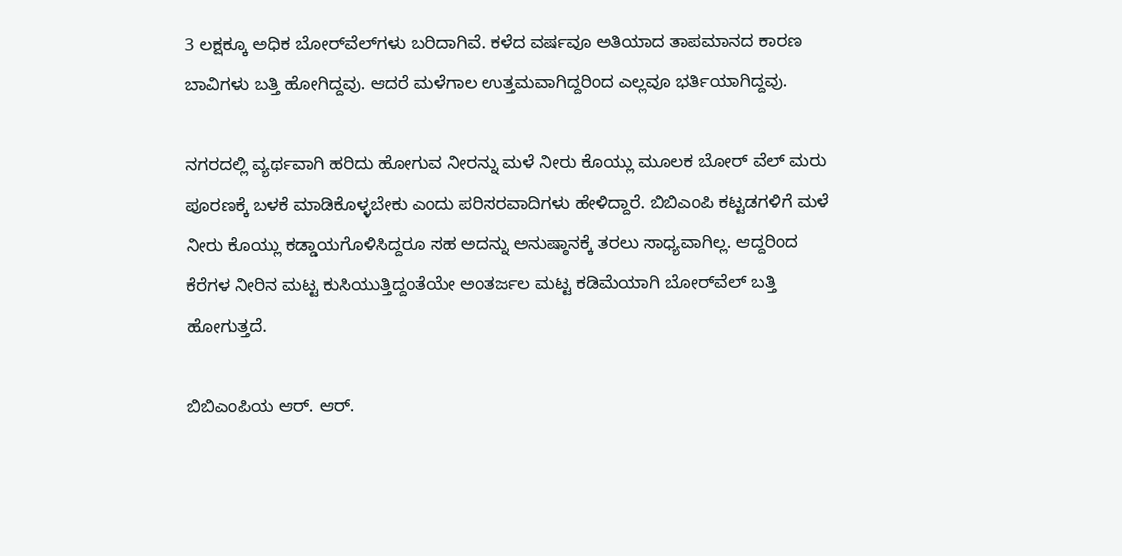3 ಲಕ್ಷಕ್ಕೂ ಅಧಿಕ ಬೋರ್‌ವೆಲ್‌ಗಳು ಬರಿದಾಗಿವೆ. ಕಳೆದ ವರ್ಷವೂ ಅತಿಯಾದ ತಾಪಮಾನದ ಕಾರಣ ಬಾವಿಗಳು ಬತ್ತಿ ಹೋಗಿದ್ದವು. ಆದರೆ ಮಳೆಗಾಲ ಉತ್ತಮವಾಗಿದ್ದರಿಂದ ಎಲ್ಲವೂ ಭರ್ತಿಯಾಗಿದ್ದವು.

ನಗರದಲ್ಲಿ ವ್ಯರ್ಥವಾಗಿ ಹರಿದು ಹೋಗುವ ನೀರನ್ನು ಮಳೆ ನೀರು ಕೊಯ್ಲು ಮೂಲಕ ಬೋರ್‌ ವೆಲ್ ಮರು ಪೂರಣಕ್ಕೆ ಬಳಕೆ ಮಾಡಿಕೊಳ್ಳಬೇಕು ಎಂದು ಪರಿಸರವಾದಿಗಳು ಹೇಳಿದ್ದಾರೆ. ಬಿಬಿಎಂಪಿ ಕಟ್ಟಡಗಳಿಗೆ ಮಳೆ ನೀರು ಕೊಯ್ಲು ಕಡ್ಡಾಯಗೊಳಿಸಿದ್ದರೂ ಸಹ ಅದನ್ನು ಅನುಷ್ಠಾನಕ್ಕೆ ತರಲು ಸಾಧ್ಯವಾಗಿಲ್ಲ. ಆದ್ದರಿಂದ ಕೆರೆಗಳ ನೀರಿನ ಮಟ್ಟ ಕುಸಿಯುತ್ತಿದ್ದಂತೆಯೇ ಅಂತರ್ಜಲ ಮಟ್ಟ ಕಡಿಮೆಯಾಗಿ ಬೋರ್‌ವೆಲ್ ಬತ್ತಿ ಹೋಗುತ್ತದೆ.

ಬಿಬಿಎಂಪಿಯ ಆರ್. ಆರ್.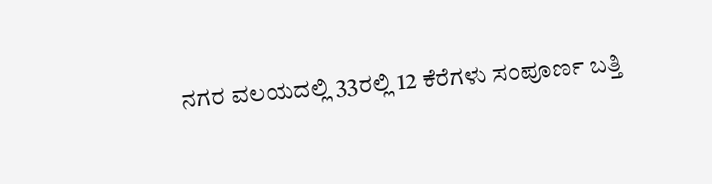ನಗರ ವಲಯದಲ್ಲಿ 33ರಲ್ಲಿ 12 ಕೆರೆಗಳು ಸಂಪೂರ್ಣ ಬತ್ತಿ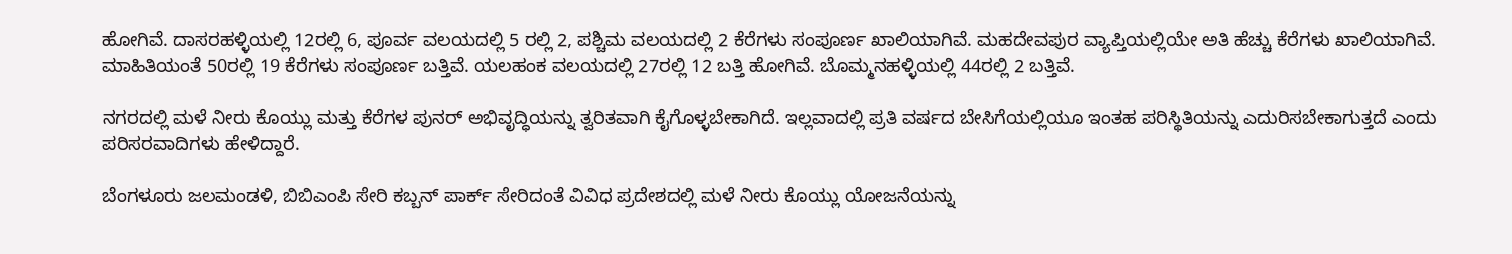ಹೋಗಿವೆ. ದಾಸರಹಳ್ಳಿಯಲ್ಲಿ 12ರಲ್ಲಿ 6, ಪೂರ್ವ ವಲಯದಲ್ಲಿ 5 ರಲ್ಲಿ 2, ಪಶ್ಚಿಮ ವಲಯದಲ್ಲಿ 2 ಕೆರೆಗಳು ಸಂಪೂರ್ಣ ಖಾಲಿಯಾಗಿವೆ. ಮಹದೇವಪುರ ವ್ಯಾಪ್ತಿಯಲ್ಲಿಯೇ ಅತಿ ಹೆಚ್ಚು ಕೆರೆಗಳು ಖಾಲಿಯಾಗಿವೆ. ಮಾಹಿತಿಯಂತೆ 50ರಲ್ಲಿ 19 ಕೆರೆಗಳು ಸಂಪೂರ್ಣ ಬತ್ತಿವೆ. ಯಲಹಂಕ ವಲಯದಲ್ಲಿ 27ರಲ್ಲಿ 12 ಬತ್ತಿ ಹೋಗಿವೆ. ಬೊಮ್ಮನಹಳ್ಳಿಯಲ್ಲಿ 44ರಲ್ಲಿ 2 ಬತ್ತಿವೆ.

ನಗರದಲ್ಲಿ ಮಳೆ ನೀರು ಕೊಯ್ಲು ಮತ್ತು ಕೆರೆಗಳ ಪುನರ್ ಅಭಿವೃದ್ಧಿಯನ್ನು ತ್ವರಿತವಾಗಿ ಕೈಗೊಳ್ಳಬೇಕಾಗಿದೆ. ಇಲ್ಲವಾದಲ್ಲಿ ಪ್ರತಿ ವರ್ಷದ ಬೇಸಿಗೆಯಲ್ಲಿಯೂ ಇಂತಹ ಪರಿಸ್ಥಿತಿಯನ್ನು ಎದುರಿಸಬೇಕಾಗುತ್ತದೆ ಎಂದು ಪರಿಸರವಾದಿಗಳು ಹೇಳಿದ್ದಾರೆ.

ಬೆಂಗಳೂರು ಜಲಮಂಡಳಿ, ಬಿಬಿಎಂಪಿ ಸೇರಿ ಕಬ್ಬನ್ ಪಾರ್ಕ್ ಸೇರಿದಂತೆ ವಿವಿಧ ಪ್ರದೇಶದಲ್ಲಿ ಮಳೆ ನೀರು ಕೊಯ್ಲು ಯೋಜನೆಯನ್ನು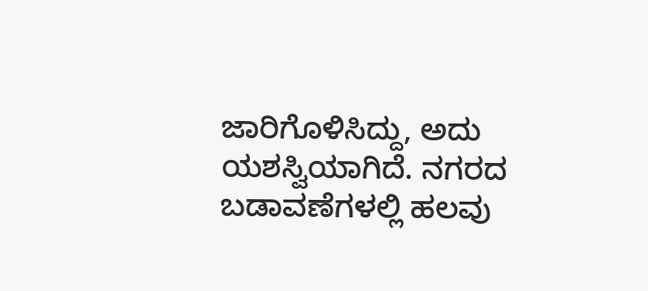ಜಾರಿಗೊಳಿಸಿದ್ದು, ಅದು ಯಶಸ್ವಿಯಾಗಿದೆ. ನಗರದ ಬಡಾವಣೆಗಳಲ್ಲಿ ಹಲವು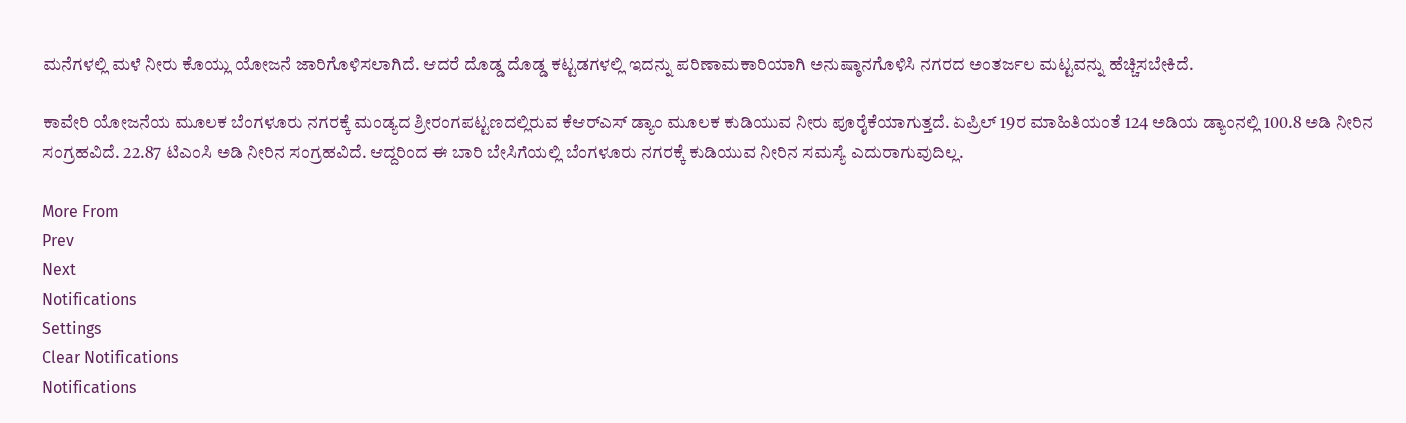ಮನೆಗಳಲ್ಲಿ ಮಳೆ ನೀರು ಕೊಯ್ಲು ಯೋಜನೆ ಜಾರಿಗೊಳಿಸಲಾಗಿದೆ. ಆದರೆ ದೊಡ್ಡ ದೊಡ್ಡ ಕಟ್ಟಡಗಳಲ್ಲಿ ಇದನ್ನು ಪರಿಣಾಮಕಾರಿಯಾಗಿ ಅನುಷ್ಠಾನಗೊಳಿಸಿ ನಗರದ ಅಂತರ್ಜಲ ಮಟ್ಟವನ್ನು ಹೆಚ್ಚಿಸಬೇಕಿದೆ.

ಕಾವೇರಿ ಯೋಜನೆಯ ಮೂಲಕ ಬೆಂಗಳೂರು ನಗರಕ್ಕೆ ಮಂಡ್ಯದ ಶ್ರೀರಂಗಪಟ್ಟಣದಲ್ಲಿರುವ ಕೆಆರ್‌ಎಸ್ ಡ್ಯಾಂ ಮೂಲಕ ಕುಡಿಯುವ ನೀರು ಪೂರೈಕೆಯಾಗುತ್ತದೆ. ಏಪ್ರಿಲ್ 19ರ ಮಾಹಿತಿಯಂತೆ 124 ಅಡಿಯ ಡ್ಯಾಂನಲ್ಲಿ 100.8 ಅಡಿ ನೀರಿನ ಸಂಗ್ರಹವಿದೆ. 22.87 ಟಿಎಂಸಿ ಅಡಿ ನೀರಿನ ಸಂಗ್ರಹವಿದೆ. ಆದ್ದರಿಂದ ಈ ಬಾರಿ ಬೇಸಿಗೆಯಲ್ಲಿ ಬೆಂಗಳೂರು ನಗರಕ್ಕೆ ಕುಡಿಯುವ ನೀರಿನ ಸಮಸ್ಯೆ ಎದುರಾಗುವುದಿಲ್ಲ.

More From
Prev
Next
Notifications
Settings
Clear Notifications
Notifications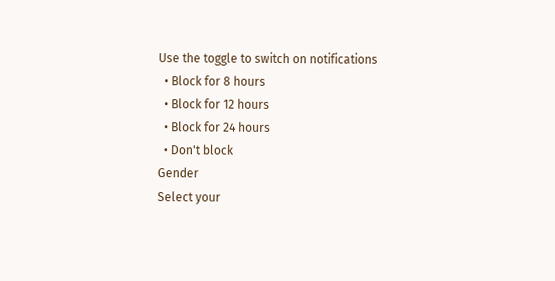Use the toggle to switch on notifications
  • Block for 8 hours
  • Block for 12 hours
  • Block for 24 hours
  • Don't block
Gender
Select your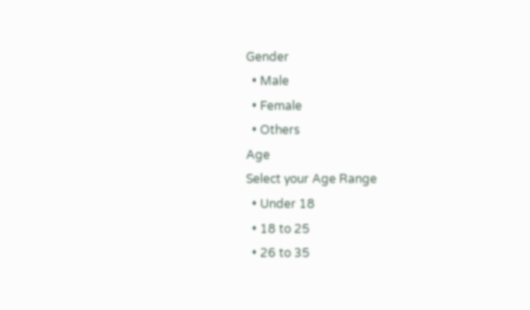Gender
  • Male
  • Female
  • Others
Age
Select your Age Range
  • Under 18
  • 18 to 25
  • 26 to 35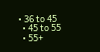• 36 to 45
  • 45 to 55
  • 55+